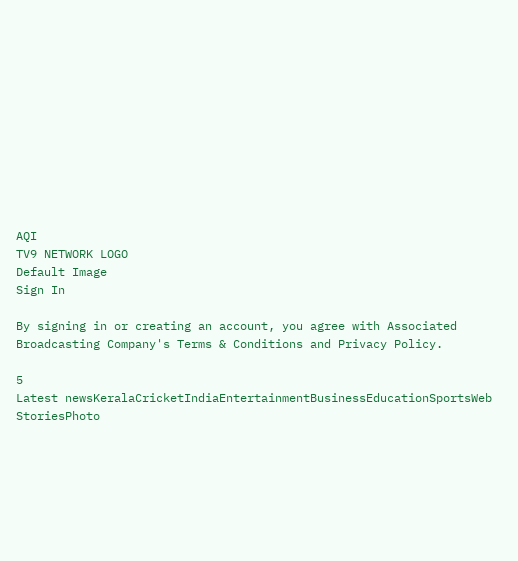AQI
TV9 NETWORK LOGO
Default Image
Sign In

By signing in or creating an account, you agree with Associated Broadcasting Company's Terms & Conditions and Privacy Policy.

5
Latest newsKeralaCricketIndiaEntertainmentBusinessEducationSportsWeb StoriesPhoto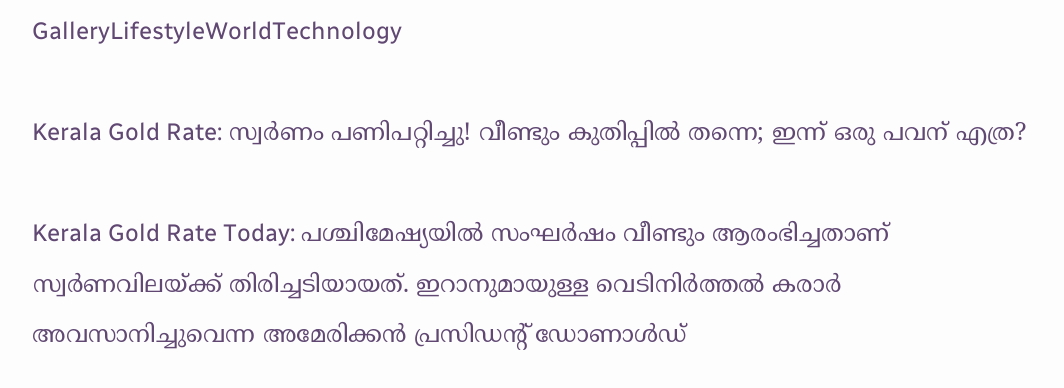GalleryLifestyleWorldTechnology

Kerala Gold Rate: സ്വർണം പണിപറ്റിച്ചു! വീണ്ടും കുതിപ്പിൽ തന്നെ; ഇന്ന് ഒരു പവന് എത്ര?

Kerala Gold Rate Today: പശ്ചിമേഷ്യയിൽ സംഘർഷം വീണ്ടും ആരംഭിച്ചതാണ് സ്വർണവിലയ്ക്ക് തിരിച്ചടിയായത്. ഇറാനുമായുള്ള വെടിനിര്‍ത്തല്‍ കരാര്‍ അവസാനിച്ചുവെന്ന അമേരിക്കൻ പ്രസിഡന്റ് ഡോണാൾഡ്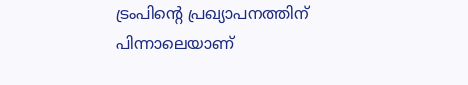ട്രംപിന്റെ പ്രഖ്യാപനത്തിന് പിന്നാലെയാണ്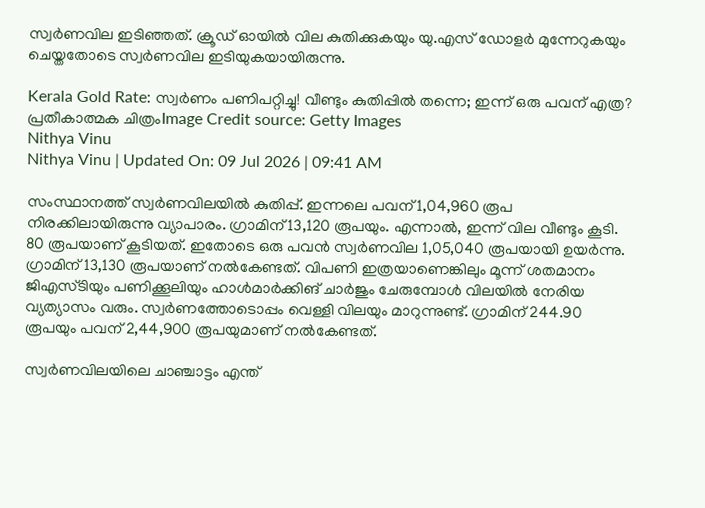സ്വർണവില ഇടിഞ്ഞത്. ക്രൂഡ് ഓയിൽ വില കുതിക്കുകയും യു.എസ് ഡോളർ മുന്നേറുകയും ചെയ്തതോടെ സ്വർണവില ഇടിയുകയായിരുന്നു.

Kerala Gold Rate: സ്വർണം പണിപറ്റിച്ചു! വീണ്ടും കുതിപ്പിൽ തന്നെ; ഇന്ന് ഒരു പവന് എത്ര?
പ്രതീകാത്മക ചിത്രംImage Credit source: Getty Images
Nithya Vinu
Nithya Vinu | Updated On: 09 Jul 2026 | 09:41 AM

സംസ്ഥാനത്ത് സ്വർണവിലയിൽ കുതിപ്പ്. ഇന്നലെ പവന് 1,04,960 രൂപ നിരക്കിലായിരുന്നു വ്യാപാരം. ഗ്രാമിന് 13,120 രൂപയും. എന്നാൽ, ഇന്ന് വില വീണ്ടും കൂടി. 80 രൂപയാണ് കൂടിയത്. ഇതോടെ ഒരു പവൻ സ്വർണവില 1,05,040 രൂപയായി ഉയർന്നു. ഗ്രാമിന് 13,130 രൂപയാണ് നൽകേണ്ടത്. വിപണി ഇത്രയാണെങ്കിലും മൂന്ന് ശതമാനം ജിഎസ്ടിയും പണിക്കൂലിയും ഹാൾമാർക്കിങ് ചാർജും ചേരുമ്പോൾ വിലയിൽ നേരിയ വ്യത്യാസം വരും. സ്വർണത്തോടൊപ്പം വെള്ളി വിലയും മാറുന്നുണ്ട്. ഗ്രാമിന് 244.90 രൂപയും പവന് 2,44,900 രൂപയുമാണ് നൽകേണ്ടത്.

സ്വർണവിലയിലെ ചാഞ്ചാട്ടം എന്ത്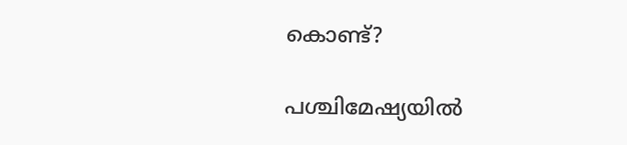കൊണ്ട്?

പശ്ചിമേഷ്യയിൽ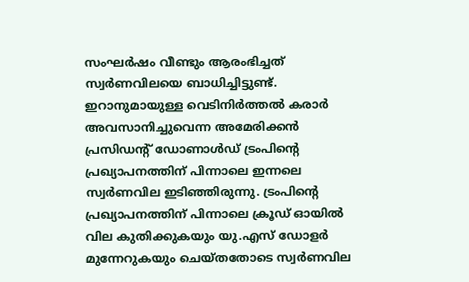സംഘർഷം വീണ്ടും ആരംഭിച്ചത് സ്വർണവിലയെ ബാധിച്ചിട്ടുണ്ട്. ഇറാനുമായുള്ള വെടിനിര്‍ത്തല്‍ കരാര്‍ അവസാനിച്ചുവെന്ന അമേരിക്കൻ പ്രസിഡന്റ് ഡോണാൾഡ് ട്രംപിന്റെ പ്രഖ്യാപനത്തിന് പിന്നാലെ ഇന്നലെ സ്വർണവില ഇടിഞ്ഞിരുന്നു. ട്രംപിന്റെ പ്രഖ്യാപനത്തിന് പിന്നാലെ ക്രൂഡ് ഓയിൽ വില കുതിക്കുകയും യു.എസ് ഡോളർ മുന്നേറുകയും ചെയ്തതോടെ സ്വർണവില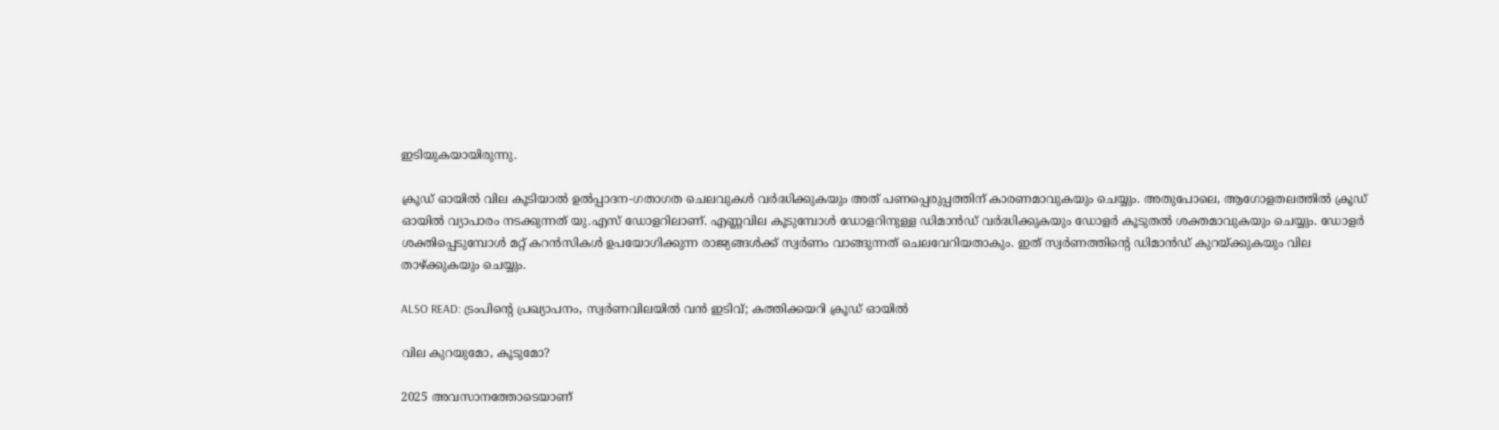ഇടിയുകയായിരുന്നു.

ക്രൂഡ് ഓയിൽ വില കൂടിയാൽ ഉൽപ്പാദന-ഗതാഗത ചെലവുകൾ വർദ്ധിക്കുകയും അത് പണപ്പെരുപ്പത്തിന് കാരണമാവുകയും ചെയ്യും. അതുപോലെ, ആഗോളതലത്തിൽ ക്രൂഡ് ഓയിൽ വ്യാപാരം നടക്കുന്നത് യു.എസ് ഡോളറിലാണ്. എണ്ണവില കൂടുമ്പോൾ ഡോളറിനുള്ള ഡിമാൻഡ് വർദ്ധിക്കുകയും ഡോളർ കൂടുതൽ ശക്തമാവുകയും ചെയ്യും. ഡോളർ ശക്തിപ്പെടുമ്പോൾ മറ്റ് കറൻസികൾ ഉപയോഗിക്കുന്ന രാജ്യങ്ങൾക്ക് സ്വർണം വാങ്ങുന്നത് ചെലവേറിയതാകും. ഇത് സ്വർണത്തിന്റെ ഡിമാൻഡ് കുറയ്ക്കുകയും വില താഴ്ക്കുകയും ചെയ്യും.

ALSO READ: ട്രംപിന്റെ പ്രഖ്യാപനം, സ്വർണവിലയിൽ വൻ ഇടിവ്; കത്തിക്കയറി ക്രൂഡ് ഓയിൽ

വില കുറയുമോ, കൂടുമോ?

2025 അവസാനത്തോടെയാണ്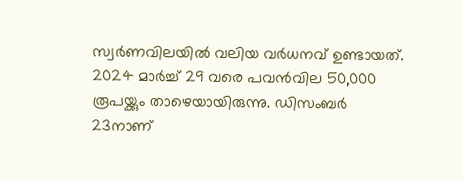സ്വർണവിലയിൽ വലിയ വർധനവ് ഉണ്ടായത്. 2024 മാർച്ച് 29 വരെ പവൻവില 50,000 രൂപയ്ക്കും താഴെയായിരുന്നു. ഡിസംബർ 23നാണ്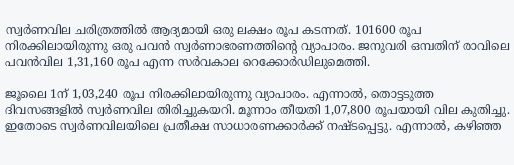സ്വർണവില ചരിത്രത്തിൽ ആദ്യമായി ഒരു ലക്ഷം രൂപ കടന്നത്. 101600 രൂപ നിരക്കിലായിരുന്നു ഒരു പവൻ സ്വർണാഭരണത്തിന്റെ വ്യാപാരം. ജനുവരി ഒമ്പതിന് രാവിലെ പവൻവില 1,31,160 രൂപ എന്ന സർവകാല റെക്കോർഡിലുമെത്തി.

ജൂലൈ 1ന് 1,03,240 രൂപ നിരക്കിലായിരുന്നു വ്യാപാരം. എന്നാൽ, തൊട്ടടുത്ത ദിവസങ്ങളിൽ സ്വർണവില തിരിച്ചുകയറി. മൂന്നാം തീയതി 1,07,800 രൂപയായി വില കുതിച്ചു. ഇതോടെ സ്വർണവിലയിലെ പ്രതീക്ഷ സാധാരണക്കാർക്ക് നഷ്ടപ്പെട്ടു. എന്നാൽ, കഴിഞ്ഞ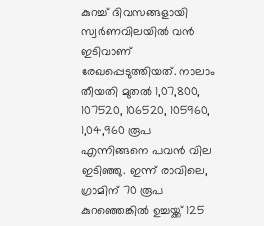കുറച്ച് ദിവസങ്ങളായി സ്വർണവിലയിൽ വൻ ഇടിവാണ് രേഖപ്പെടുത്തിയത്. നാലാം തീയതി മുതൽ 1,07,800, 107520, 106520, 105960, 1,04,960 രൂപ എന്നിങ്ങനെ പവൻ വില ഇടിഞ്ഞു. ഇന്ന് രാവിലെ, ഗ്രാമിന് 70 രൂപ കുറഞ്ഞെങ്കിൽ ഉച്ചയ്ക്ക് 125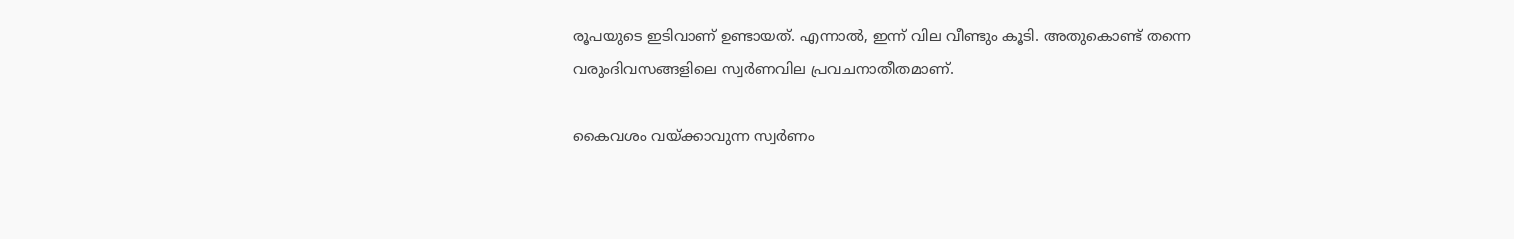രൂപയുടെ ഇടിവാണ് ഉണ്ടായത്. എന്നാൽ, ഇന്ന് വില വീണ്ടും കൂടി. അതുകൊണ്ട് തന്നെ വരുംദിവസങ്ങളിലെ സ്വർണവില പ്രവചനാതീതമാണ്.

കൈവശം വയ്ക്കാവുന്ന സ്വർണം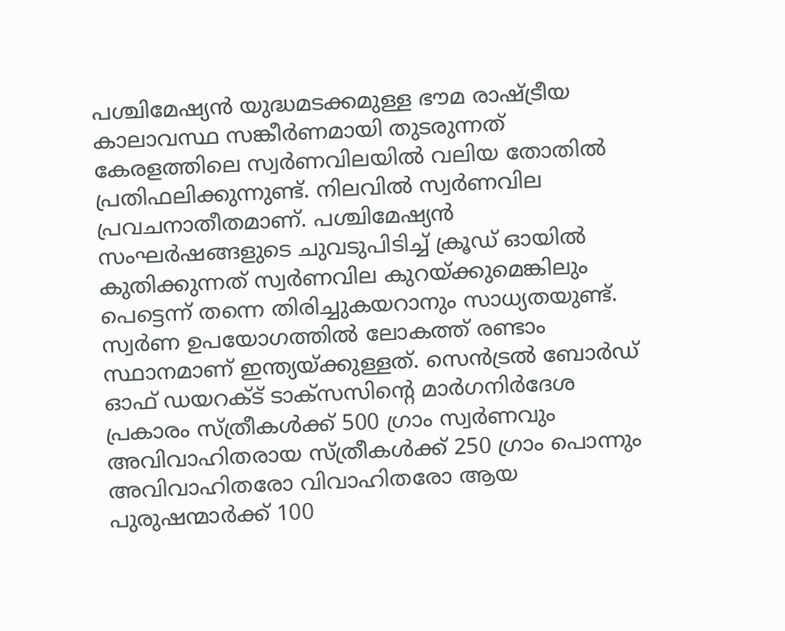പശ്ചിമേഷ്യന്‍ യുദ്ധമടക്കമുള്ള ഭൗമ രാഷ്ട്രീയ കാലാവസ്ഥ സങ്കീര്‍ണമായി തുടരുന്നത് കേരളത്തിലെ സ്വര്‍ണവിലയില്‍ വലിയ തോതില്‍ പ്രതിഫലിക്കുന്നുണ്ട്. നിലവിൽ സ്വർണവില പ്രവചനാതീതമാണ്. പശ്ചിമേഷ്യൻ സംഘർഷങ്ങളുടെ ചുവടുപിടിച്ച് ക്രൂഡ് ഓയിൽ കുതിക്കുന്നത് സ്വർണവില കുറയ്ക്കുമെങ്കിലും പെട്ടെന്ന് തന്നെ തിരിച്ചുകയറാനും സാധ്യതയുണ്ട്. സ്വര്‍ണ ഉപയോഗത്തില്‍ ലോകത്ത് രണ്ടാം സ്ഥാനമാണ് ഇന്ത്യയ്ക്കുള്ളത്. സെന്‍ട്രല്‍ ബോര്‍ഡ് ഓഫ് ഡയറക്ട് ടാക്‌സസിന്റെ മാര്‍ഗനിര്‍ദേശ പ്രകാരം സ്ത്രീകള്‍ക്ക് 500 ഗ്രാം സ്വര്‍ണവും അവിവാഹിതരായ സ്ത്രീകള്‍ക്ക് 250 ഗ്രാം പൊന്നും അവിവാഹിതരോ വിവാഹിതരോ ആയ പുരുഷന്മാര്‍ക്ക് 100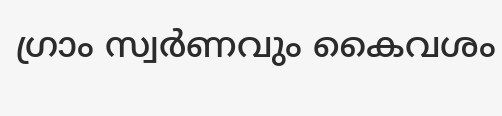ഗ്രാം സ്വർണവും കൈവശം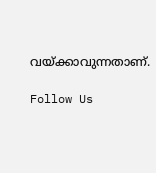വയ്ക്കാവുന്നതാണ്.

Follow Us